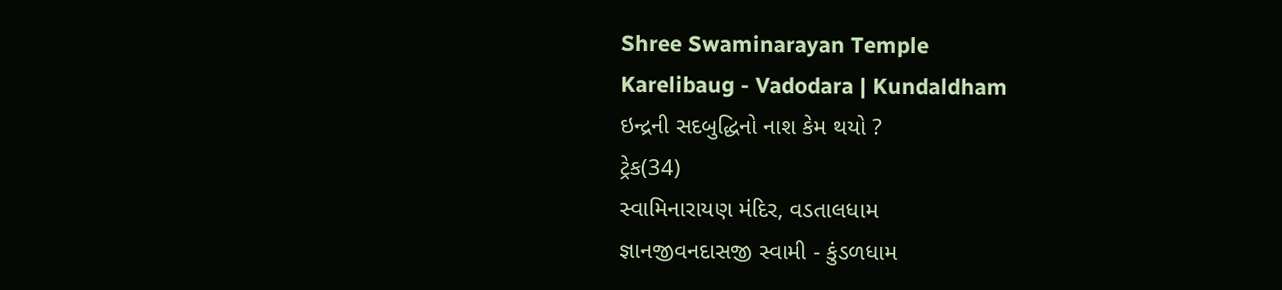Shree Swaminarayan Temple
Karelibaug - Vadodara | Kundaldham
ઇન્દ્રની સદબુદ્ધિનો નાશ કેમ થયો ?
ટ્રેક(34)
સ્વામિનારાયણ મંદિર, વડતાલધામ
જ્ઞાનજીવનદાસજી સ્વામી - કુંડળધામ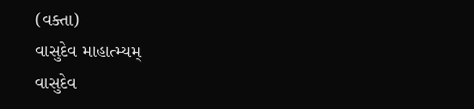(વક્તા)
વાસુદેવ માહાત્મ્યમ્
વાસુદેવ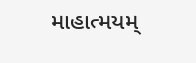માહાત્મયમ્